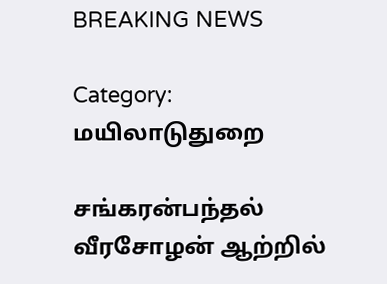BREAKING NEWS

Category: மயிலாடுதுறை

சங்கரன்பந்தல் வீரசோழன் ஆற்றில்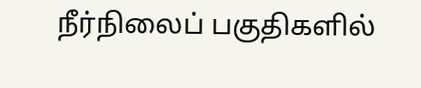நீர்நிலைப் பகுதிகளில்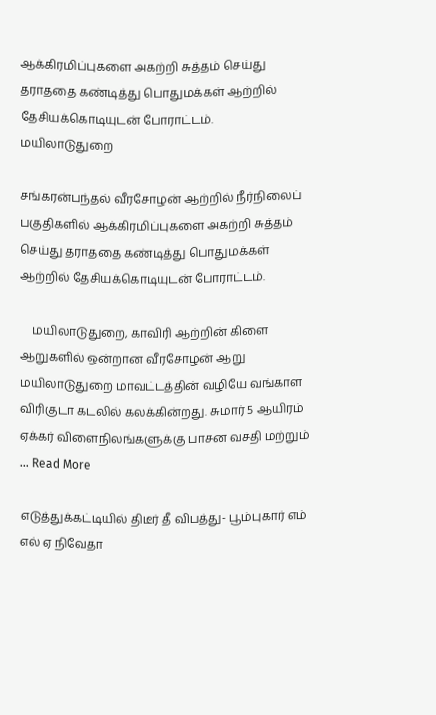ஆக்கிரமிப்புகளை அகற்றி சுத்தம் செய்து தராததை கண்டித்து பொதுமக்கள் ஆற்றில் தேசியக்கொடியுடன் போராட்டம்.
மயிலாடுதுறை

சங்கரன்பந்தல் வீரசோழன் ஆற்றில் நீர்நிலைப் பகுதிகளில் ஆக்கிரமிப்புகளை அகற்றி சுத்தம் செய்து தராததை கண்டித்து பொதுமக்கள் ஆற்றில் தேசியக்கொடியுடன் போராட்டம்.

    மயிலாடுதுறை, காவிரி ஆற்றின் கிளை ஆறுகளில் ஒன்றான வீரசோழன் ஆறு மயிலாடுதுறை மாவட்டத்தின் வழியே வங்காள விரிகுடா கடலில் கலக்கின்றது. சுமார் 5 ஆயிரம் ஏக்கர் விளைநிலங்களுக்கு பாசன வசதி மற்றும் ... Read More

எடுத்துக்கட்டியில் திடீர் தீ விபத்து- பூம்புகார் எம் எல் ஏ நிவேதா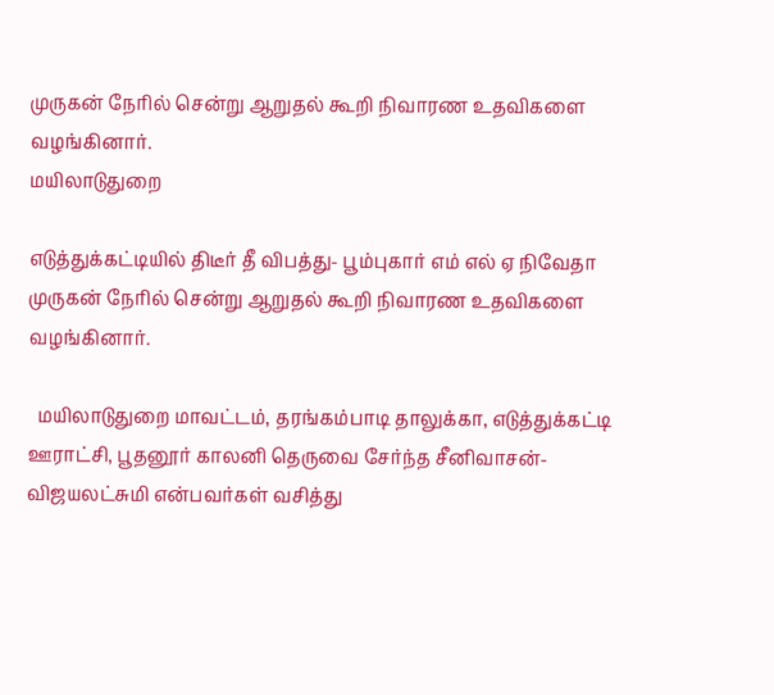முருகன் நேரில் சென்று ஆறுதல் கூறி நிவாரண உதவிகளை வழங்கினார்.
மயிலாடுதுறை

எடுத்துக்கட்டியில் திடீர் தீ விபத்து- பூம்புகார் எம் எல் ஏ நிவேதா முருகன் நேரில் சென்று ஆறுதல் கூறி நிவாரண உதவிகளை வழங்கினார்.

  மயிலாடுதுறை மாவட்டம், தரங்கம்பாடி தாலுக்கா, எடுத்துக்கட்டி ஊராட்சி, பூதனூர் காலனி தெருவை சேர்ந்த சீனிவாசன்- விஜயலட்சுமி என்பவர்கள் வசித்து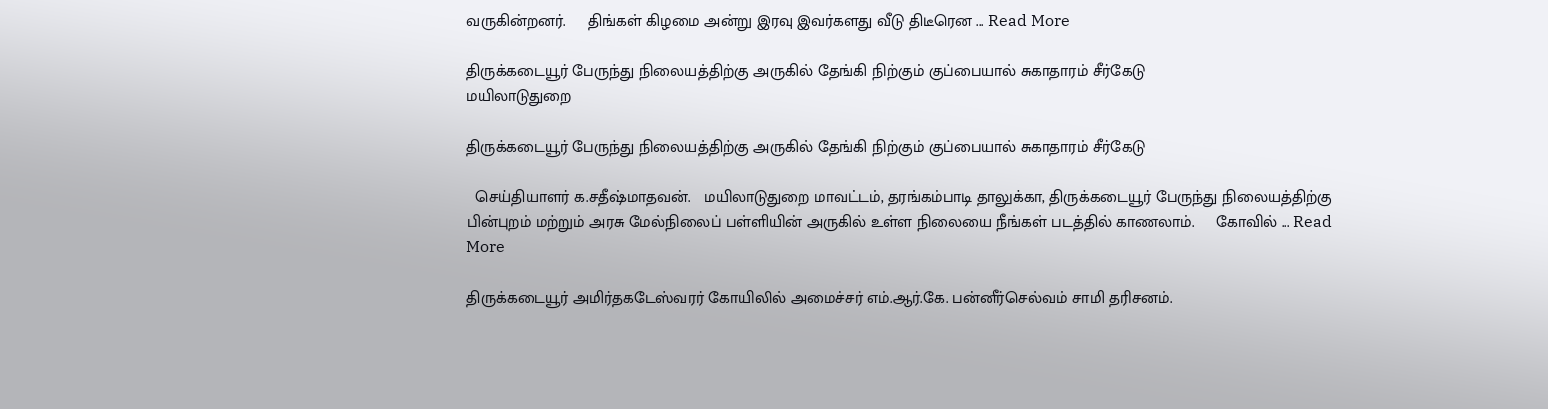வருகின்றனர்.     திங்கள் கிழமை அன்று இரவு இவர்களது வீடு திடீரென ... Read More

திருக்கடையூர் பேருந்து நிலையத்திற்கு அருகில் தேங்கி நிற்கும் குப்பையால் சுகாதாரம் சீர்கேடு
மயிலாடுதுறை

திருக்கடையூர் பேருந்து நிலையத்திற்கு அருகில் தேங்கி நிற்கும் குப்பையால் சுகாதாரம் சீர்கேடு

  செய்தியாளர் க.சதீஷ்மாதவன்.   மயிலாடுதுறை மாவட்டம், தரங்கம்பாடி தாலுக்கா, திருக்கடையூர் பேருந்து நிலையத்திற்கு பின்புறம் மற்றும் அரசு மேல்நிலைப் பள்ளியின் அருகில் உள்ள நிலையை நீங்கள் படத்தில் காணலாம்.     கோவில் ... Read More

திருக்கடையூர் அமிர்தகடேஸ்வரர் கோயிலில் அமைச்சர் எம்.ஆர்.கே. பன்னீர்செல்வம் சாமி தரிசனம்.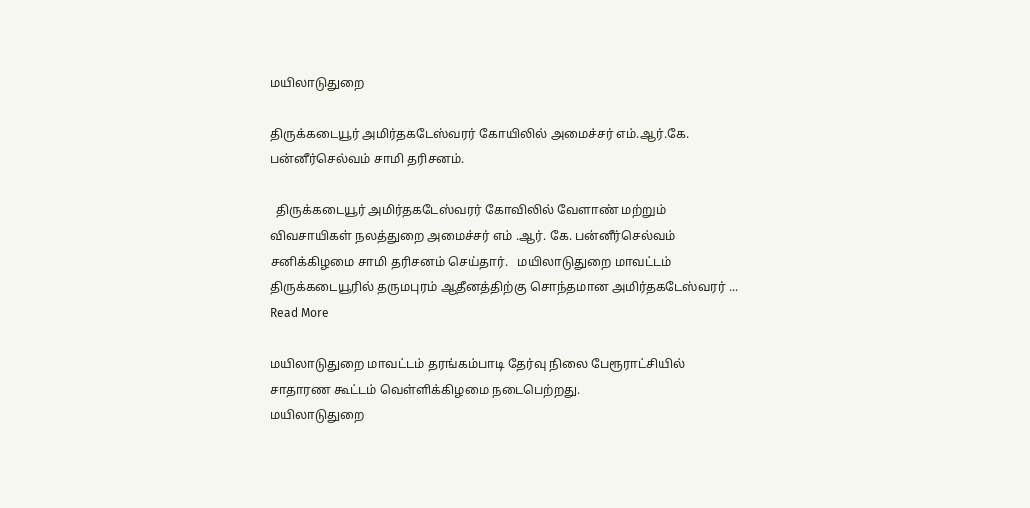மயிலாடுதுறை

திருக்கடையூர் அமிர்தகடேஸ்வரர் கோயிலில் அமைச்சர் எம்.ஆர்.கே. பன்னீர்செல்வம் சாமி தரிசனம்.

  திருக்கடையூர் அமிர்தகடேஸ்வரர் கோவிலில் வேளாண் மற்றும் விவசாயிகள் நலத்துறை அமைச்சர் எம் .ஆர். கே. பன்னீர்செல்வம் சனிக்கிழமை சாமி தரிசனம் செய்தார்.   மயிலாடுதுறை மாவட்டம் திருக்கடையூரில் தருமபுரம் ஆதீனத்திற்கு சொந்தமான அமிர்தகடேஸ்வரர் ... Read More

மயிலாடுதுறை மாவட்டம் தரங்கம்பாடி தேர்வு நிலை பேரூராட்சியில் சாதாரண கூட்டம் வெள்ளிக்கிழமை நடைபெற்றது.
மயிலாடுதுறை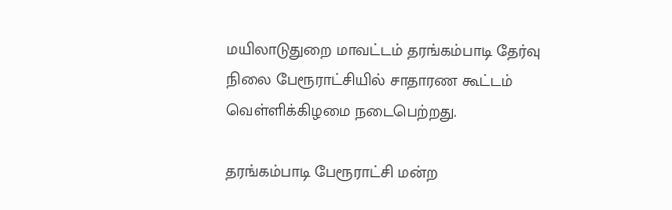மயிலாடுதுறை மாவட்டம் தரங்கம்பாடி தேர்வு நிலை பேரூராட்சியில் சாதாரண கூட்டம் வெள்ளிக்கிழமை நடைபெற்றது.

தரங்கம்பாடி பேரூராட்சி மன்ற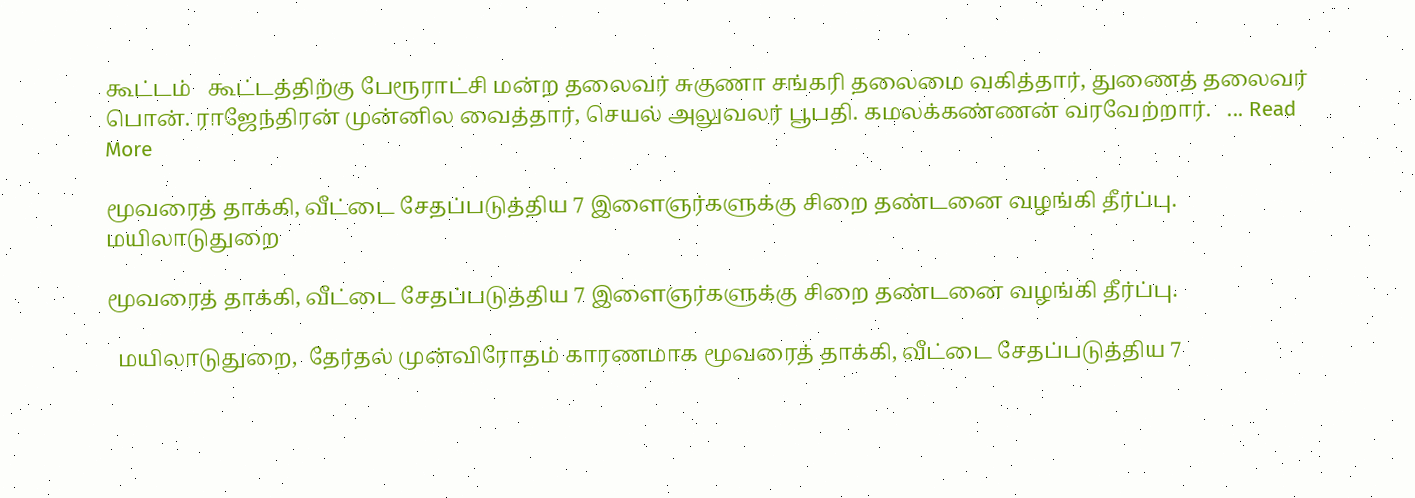கூட்டம்   கூட்டத்திற்கு பேரூராட்சி மன்ற தலைவர் சுகுணா சங்கரி தலைமை வகித்தார், துணைத் தலைவர் பொன். ராஜேந்திரன் முன்னில வைத்தார், செயல் அலுவலர் பூபதி. கமலக்கண்ணன் வரவேற்றார்.   ... Read More

மூவரைத் தாக்கி, வீட்டை சேதப்படுத்திய 7 இளைஞர்களுக்கு சிறை தண்டனை வழங்கி தீர்ப்பு.
மயிலாடுதுறை

மூவரைத் தாக்கி, வீட்டை சேதப்படுத்திய 7 இளைஞர்களுக்கு சிறை தண்டனை வழங்கி தீர்ப்பு.

  மயிலாடுதுறை,  தேர்தல் முன்விரோதம் காரணமாக மூவரைத் தாக்கி, வீட்டை சேதப்படுத்திய 7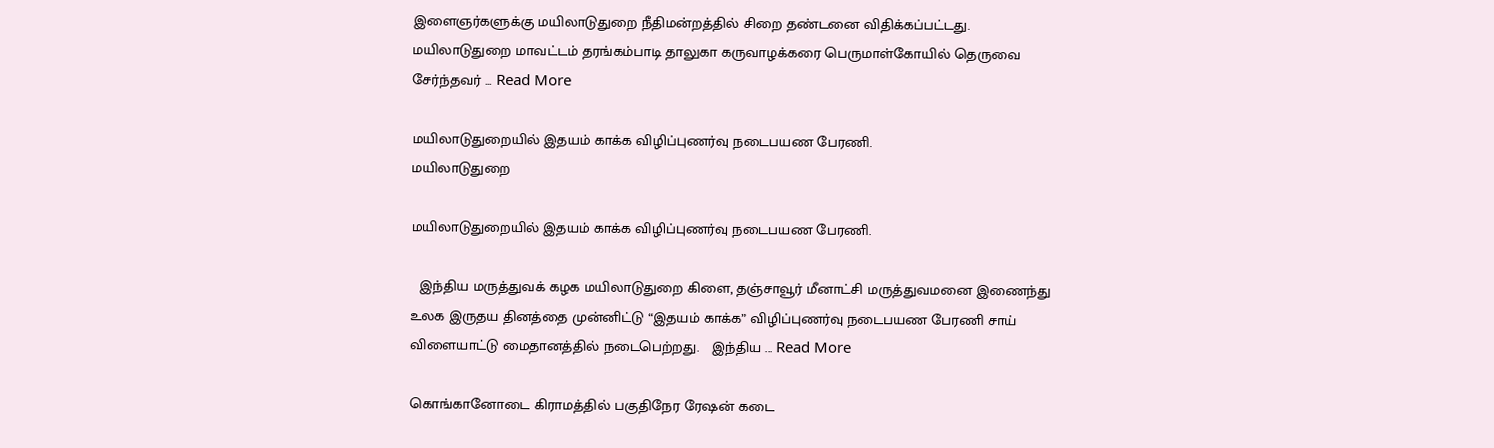இளைஞர்களுக்கு மயிலாடுதுறை நீதிமன்றத்தில் சிறை தண்டனை விதிக்கப்பட்டது.   மயிலாடுதுறை மாவட்டம் தரங்கம்பாடி தாலுகா கருவாழக்கரை பெருமாள்கோயில் தெருவை சேர்ந்தவர் ... Read More

மயிலாடுதுறையில் இதயம் காக்க விழிப்புணர்வு நடைபயண பேரணி.
மயிலாடுதுறை

மயிலாடுதுறையில் இதயம் காக்க விழிப்புணர்வு நடைபயண பேரணி.

  இந்திய மருத்துவக் கழக மயிலாடுதுறை கிளை, தஞ்சாவூர் மீனாட்சி மருத்துவமனை இணைந்து உலக இருதய தினத்தை முன்னிட்டு “இதயம் காக்க” விழிப்புணர்வு நடைபயண பேரணி சாய் விளையாட்டு மைதானத்தில் நடைபெற்றது.   இந்திய ... Read More

கொங்கானோடை கிராமத்தில் பகுதிநேர ரேஷன் கடை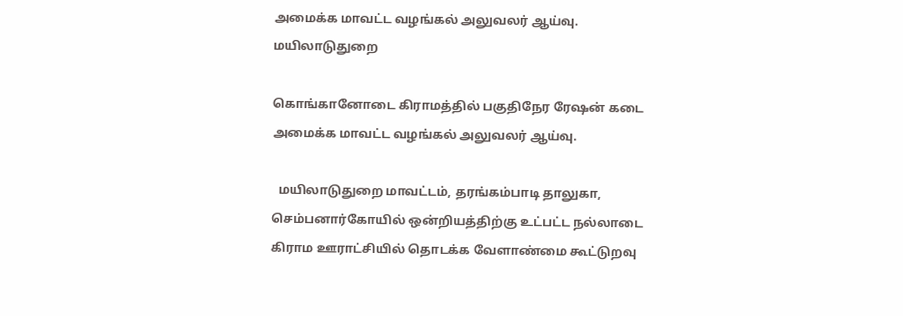அமைக்க மாவட்ட வழங்கல் அலுவலர் ஆய்வு.
மயிலாடுதுறை

கொங்கானோடை கிராமத்தில் பகுதிநேர ரேஷன் கடை அமைக்க மாவட்ட வழங்கல் அலுவலர் ஆய்வு.

  மயிலாடுதுறை மாவட்டம், தரங்கம்பாடி தாலுகா, செம்பனார்கோயில் ஒன்றியத்திற்கு உட்பட்ட நல்லாடை கிராம ஊராட்சியில் தொடக்க வேளாண்மை கூட்டுறவு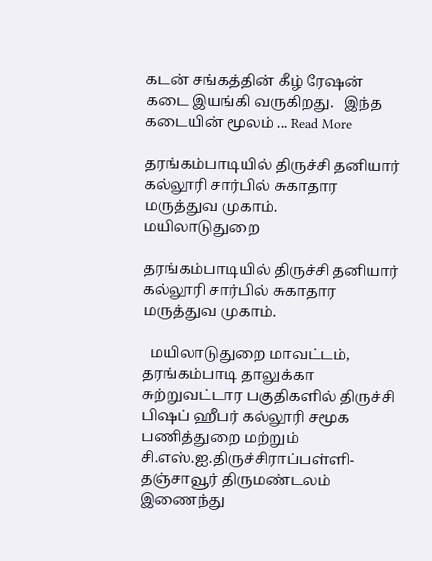கடன் சங்கத்தின் கீழ் ரேஷன் கடை இயங்கி வருகிறது.   இந்த கடையின் மூலம் ... Read More

தரங்கம்பாடியில் திருச்சி தனியார் கல்லூரி சார்பில் சுகாதார மருத்துவ முகாம்.
மயிலாடுதுறை

தரங்கம்பாடியில் திருச்சி தனியார் கல்லூரி சார்பில் சுகாதார மருத்துவ முகாம்.

  மயிலாடுதுறை மாவட்டம், தரங்கம்பாடி தாலுக்கா சுற்றுவட்டார பகுதிகளில் திருச்சி பிஷப் ஹீபர் கல்லூரி சமூக பணித்துறை மற்றும் சி.எஸ்.ஐ.திருச்சிராப்பள்ளி- தஞ்சாவூர் திருமண்டலம் இணைந்து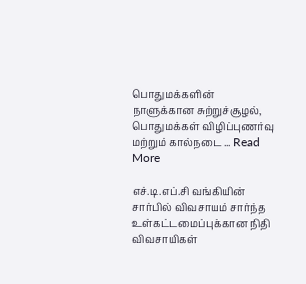பொதுமக்களின் நாளுக்கான சுற்றுச்சூழல், பொதுமக்கள் விழிப்புணர்வு மற்றும் கால்நடை ... Read More

எச்.டி.எப்.சி வங்கியின் சார்பில் விவசாயம் சார்ந்த உள்கட்டமைப்புக்கான நிதி விவசாயிகள்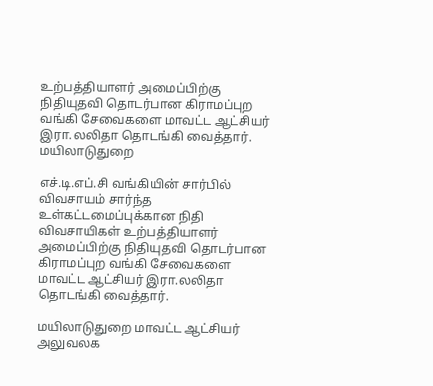உற்பத்தியாளர் அமைப்பிற்கு நிதியுதவி தொடர்பான கிராமப்புற வங்கி சேவைகளை மாவட்ட ஆட்சியர் இரா.லலிதா தொடங்கி வைத்தார்.
மயிலாடுதுறை

எச்.டி.எப்.சி வங்கியின் சார்பில் விவசாயம் சார்ந்த உள்கட்டமைப்புக்கான நிதி விவசாயிகள் உற்பத்தியாளர் அமைப்பிற்கு நிதியுதவி தொடர்பான கிராமப்புற வங்கி சேவைகளை மாவட்ட ஆட்சியர் இரா.லலிதா தொடங்கி வைத்தார்.

மயிலாடுதுறை மாவட்ட ஆட்சியர் அலுவலக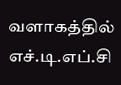வளாகத்தில் எச்.டி.எப்.சி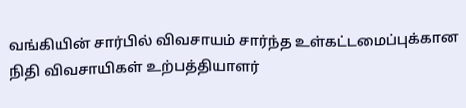வங்கியின் சார்பில் விவசாயம் சார்ந்த உள்கட்டமைப்புக்கான நிதி விவசாயிகள் உற்பத்தியாளர்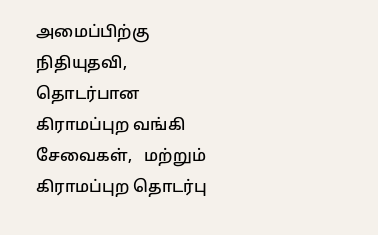அமைப்பிற்கு நிதியுதவி, தொடர்பான கிராமப்புற வங்கி சேவைகள்,   மற்றும் கிராமப்புற தொடர்பு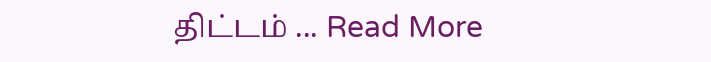திட்டம் ... Read More